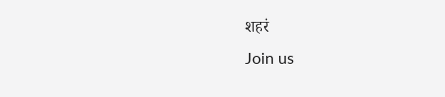शहरं
Join us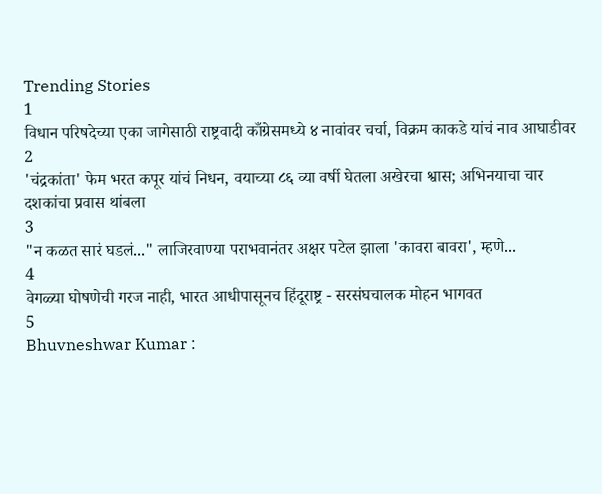Trending Stories
1
विधान परिषदेच्या एका जागेसाठी राष्ट्रवादी काँग्रेसमध्ये ४ नावांवर चर्चा, विक्रम काकडे यांचं नाव आघाडीवर
2
'चंद्रकांता' फेम भरत कपूर यांचं निधन, वयाच्या ८६ व्या वर्षी घेतला अखेरचा श्वास; अभिनयाचा चार दशकांचा प्रवास थांबला
3
"न कळत सारं घडलं..." लाजिरवाण्या पराभवानंतर अक्षर पटेल झाला 'कावरा बावरा', म्हणे...
4
वेगळ्या घोषणेची गरज नाही, भारत आधीपासूनच हिंदूराष्ट्र - सरसंघचालक मोहन भागवत
5
Bhuvneshwar Kumar :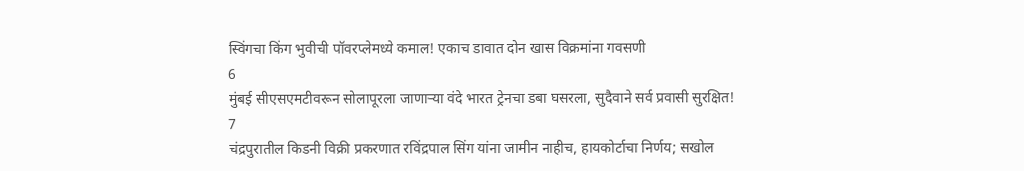स्विंगचा किंग भुवीची पॉवरप्लेमध्ये कमाल! एकाच डावात दोन खास विक्रमांना गवसणी
6
मुंबई सीएसएमटीवरून सोलापूरला जाणाऱ्या वंदे भारत ट्रेनचा डबा घसरला, सुदैवाने सर्व प्रवासी सुरक्षित!
7
चंद्रपुरातील किडनी विक्री प्रकरणात रविंद्रपाल सिंग यांना जामीन नाहीच, हायकोर्टाचा निर्णय; सखोल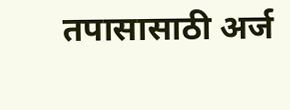तपासासाठी अर्ज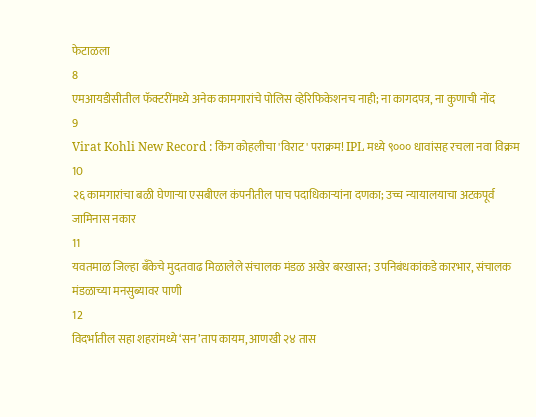फेटाळला
8
एमआयडीसीतील फॅक्टरींमध्ये अनेक कामगारांचे पोलिस व्हेरिफिकेशनच नाही; ना कागदपत्र, ना कुणाची नोंद
9
Virat Kohli New Record : किंग कोहलीचा 'विराट' पराक्रम! IPL मध्ये ९००० धावांसह रचला नवा विक्रम
10
२६ कामगारांचा बळी घेणाऱ्या एसबीएल कंपनीतील पाच पदाधिकाऱ्यांना दणका; उच्च न्यायालयाचा अटकपूर्व जामिनास नकार
11
यवतमाळ जिल्हा बँकेचे मुदतवाढ मिळालेले संचालक मंडळ अखेर बरखास्त; उपनिबंधकांकडे कारभार, संचालक मंडळाच्या मनसुब्यावर पाणी
12
विदर्भातील सहा शहरांमध्ये ‘सन’ताप कायम, आणखी २४ तास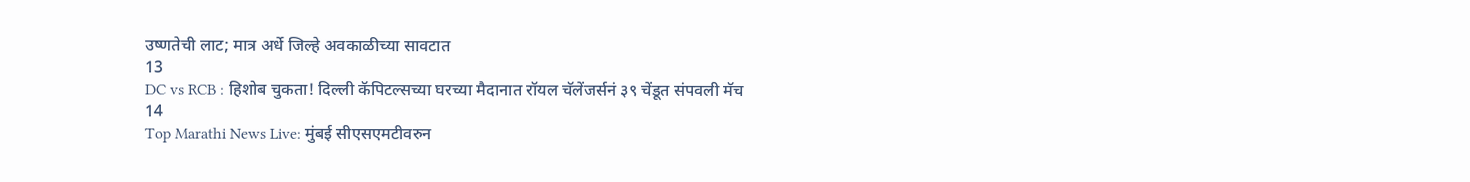उष्णतेची लाट; मात्र अर्धे जिल्हे अवकाळीच्या सावटात
13
DC vs RCB : हिशोब चुकता! दिल्ली कॅपिटल्सच्या घरच्या मैदानात रॉयल चॅलेंजर्सनं ३९ चेंडूत संपवली मॅच
14
Top Marathi News Live: मुंबई सीएसएमटीवरुन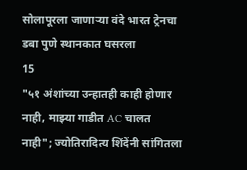सोलापूरला जाणाऱ्या वंदे भारत ट्रेनचा डबा पुणे स्थानकात घसरला
15
"५१ अंशांच्या उन्हातही काही होणार नाही, माझ्या गाडीत AC चालत नाही"; ज्योतिरादित्य शिंदेंनी सांगितला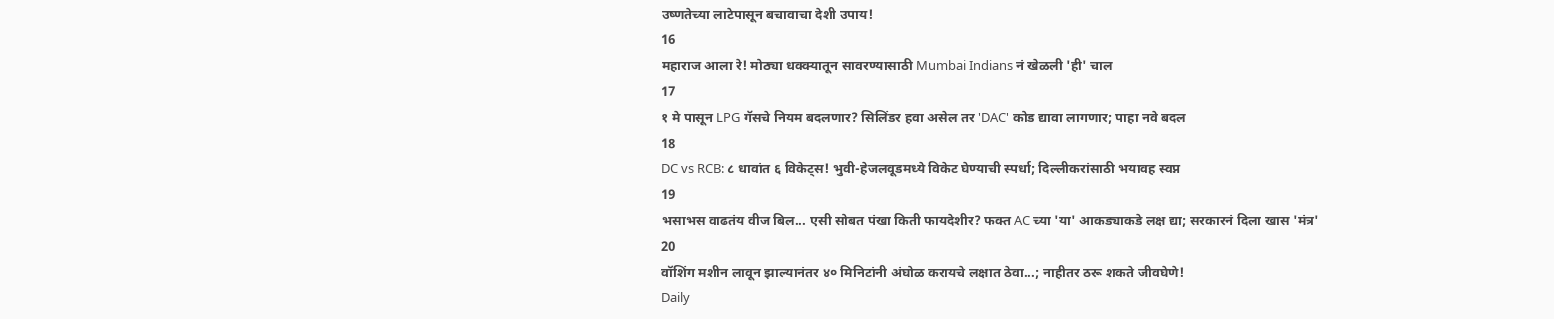उष्णतेच्या लाटेपासून बचावाचा देशी उपाय!
16
महाराज आला रे! मोठ्या धक्क्यातून सावरण्यासाठी Mumbai Indians नं खेळली 'ही' चाल
17
१ मे पासून LPG गॅसचे नियम बदलणार? सिलिंडर हवा असेल तर 'DAC' कोड द्यावा लागणार; पाहा नवे बदल
18
DC vs RCB: ८ धावांत ६ विकेट्स! भुवी-हेजलवूडमध्ये विकेट घेण्याची स्पर्धा; दिल्लीकरांसाठी भयावह स्वप्न
19
भसाभस वाढतंय वीज बिल... एसी सोबत पंखा किती फायदेशीर? फक्त AC च्या 'या' आकड्याकडे लक्ष द्या; सरकारनं दिला खास 'मंत्र'
20
वॉशिंग मशीन लावून झाल्यानंतर ४० मिनिटांनी अंघोळ करायचे लक्षात ठेवा...; नाहीतर ठरू शकते जीवघेणे!
Daily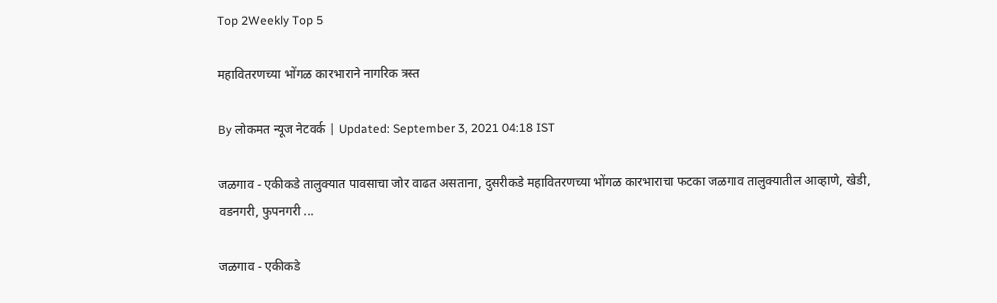Top 2Weekly Top 5

महावितरणच्या भोंगळ कारभाराने नागरिक त्रस्त

By लोकमत न्यूज नेटवर्क | Updated: September 3, 2021 04:18 IST

जळगाव - एकीकडे तालुक्यात पावसाचा जोर वाढत असताना, दुसरीकडे महावितरणच्या भोंगळ कारभाराचा फटका जळगाव तालुक्यातील आव्हाणे, खेडी, वडनगरी, फुपनगरी ...

जळगाव - एकीकडे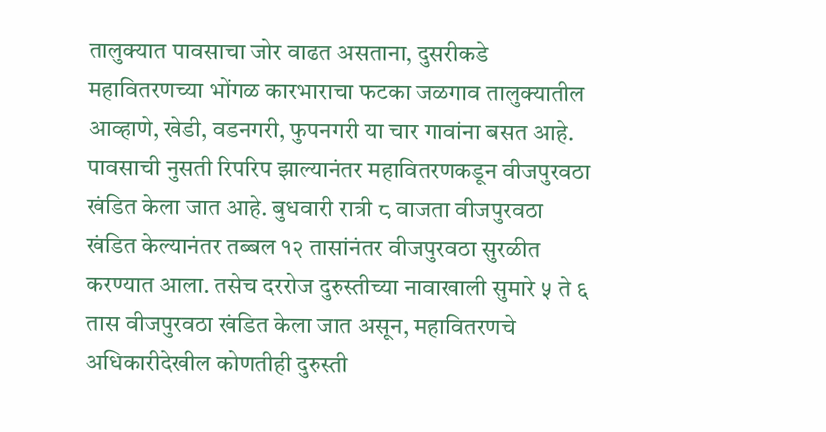तालुक्यात पावसाचा जोर वाढत असताना, दुसरीकडे महावितरणच्या भोंगळ कारभाराचा फटका जळगाव तालुक्यातील आव्हाणे, खेडी, वडनगरी, फुपनगरी या चार गावांना बसत आहे. पावसाची नुसती रिपरिप झाल्यानंतर महावितरणकडून वीजपुरवठा खंडित केला जात आहे. बुधवारी रात्री ८ वाजता वीजपुरवठा खंडित केल्यानंतर तब्बल १२ तासांनंतर वीजपुरवठा सुरळीत करण्यात आला. तसेच दररोज दुरुस्तीच्या नावाखाली सुमारे ५ ते ६ तास वीजपुरवठा खंडित केला जात असून, महावितरणचे अधिकारीदेखील कोणतीही दुरुस्ती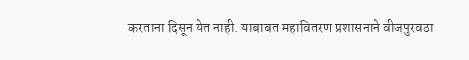करताना दिसून येत नाही. याबाबत महावितरण प्रशासनाने वीजपुरवठा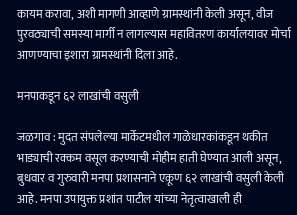कायम करावा, अशी मागणी आव्हाणे ग्रामस्थांनी केली असून, वीज पुरवठ्याची समस्या मार्गी न लागल्यास महावितरण कार्यालयावर मोर्चा आणण्याचा इशारा ग्रामस्थांनी दिला आहे.

मनपाकडून ६२ लाखांची वसुली

जळगाव : मुदत संपलेल्या मार्केटमधील गाळेधारकांकडून थकीत भाड्याची रक्कम वसूल करण्याची मोहीम हाती घेण्यात आली असून, बुधवार व गुरुवारी मनपा प्रशासनाने एकूण ६२ लाखांची वसुली केली आहे. मनपा उपायुक्त प्रशांत पाटील यांच्या नेतृत्वाखाली ही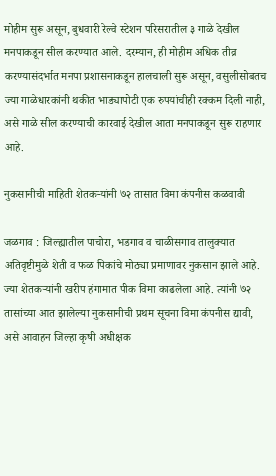मोहीम सुरू असून, बुधवारी रेल्वे स्टेशन परिसरातील ३ गाळे देखील मनपाकडून सील करण्यात आले. दरम्यान, ही मोहीम अधिक तीव्र करण्यासंदर्भात मनपा प्रशासनाकडून हालचाली सुरू असून, वसुलीसोबतच ज्या गाळेधारकांनी थकीत भाड्यापोटी एक रुपयांचीही रक्कम दिली नाही, असे गाळे सील करण्याची कारवाई देखील आता मनपाकडून सुरू राहणार आहे.

नुकसानीची माहिती शेतकऱ्यांनी ७२ तासात विमा कंपनीस कळवावी

जळगाव : जिल्ह्यातील पाचोरा, भडगाव व चाळीसगाव तालुक्यात अतिवृष्टीमुळे शेती व फळ पिकांचे मोठ्या प्रमाणावर नुकसान झाले आहे. ज्या शेतकऱ्यांनी खरीप हंगामात पीक विमा काढलेला आहे. त्यांनी ७२ तासांच्या आत झालेल्या नुकसानीची प्रथम सूचना विमा कंपनीस द्यावी, असे आवाहन जिल्हा कृषी अधीक्षक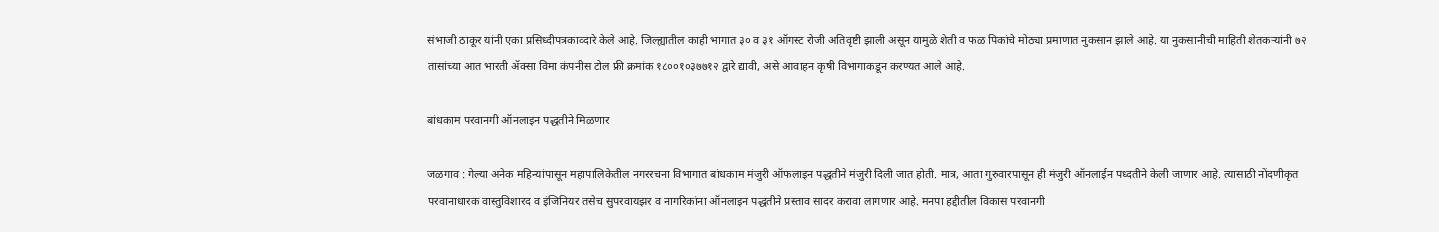संभाजी ठाकूर यांनी एका प्रसिध्दीपत्रकाव्दारे केले आहे. जिल्ह्यातील काही भागात ३० व ३१ ऑगस्ट रोजी अतिवृष्टी झाली असून यामुळे शेती व फळ पिकांचे मोठ्या प्रमाणात नुकसान झाले आहे. या नुकसानीची माहिती शेतकऱ्यांनी ७२ तासांच्या आत भारती ॲक्सा विमा कंपनीस टोल फ्री क्रमांक १८००१०३७७१२ द्वारे द्यावी, असे आवाहन कृषी विभागाकडून करण्यत आले आहे.

बांधकाम परवानगी ऑनलाइन पद्धतीने मिळणार

जळगाव : गेल्या अनेक महिन्यांपासून महापालिकेतील नगररचना विभागात बांधकाम मंजुरी ऑफलाइन पद्धतीने मंजुरी दिली जात होती. मात्र, आता गुरुवारपासून ही मंजुरी ऑनलाईन पध्दतीने केली जाणार आहे. त्यासाठी नोंदणीकृत परवानाधारक वास्तुविशारद व इंजिनियर तसेच सुपरवायझर व नागरिकांना ऑनलाइन पद्धतीने प्रस्ताव सादर करावा लागणार आहे. मनपा हद्दीतील विकास परवानगी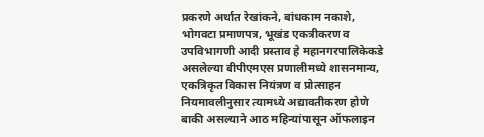प्रकरणे अर्थात रेखांकने, बांधकाम नकाशे, भोगवटा प्रमाणपत्र, भूखंड एकत्रीकरण व उपविभागणी आदी प्रस्ताव हे महानगरपालिकेकडे असलेल्या बीपीएमएस प्रणालीमध्ये शासनमान्य, एकत्रिकृत विकास नियंत्रण व प्रोत्साहन नियमावलीनुसार त्यामध्ये अद्यावतीकरण होणे बाकी असल्याने आठ महिन्यांपासून ऑफलाइन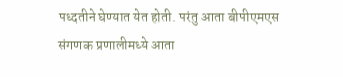पध्दतीने घेण्यात येत होती. परंतु आता बीपीएमएस संगणक प्रणालीमध्ये आता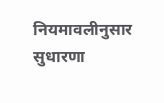नियमावलीनुसार सुधारणा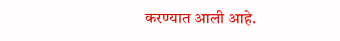करण्यात आली आहे.